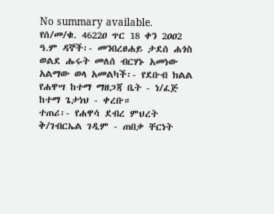No summary available.
የሰ/መ/ቁ. 4622ዐ ጥር 18 ቀን 2ዐዐ2 ዓ.ም ዳኞች፡- መንበረፀሐይ ታደሰ ሐጎስ ወልደ ሑሩት መለሰ ብርሃኑ አመነው አልማው ወላ አመልካች፡- የደቡብ ክልል የሐዋሣ ከተማ ማዘጋጃ ቤት - ነ/ፈጅ ከተማ ጌታነህ - ቀረቡ።
ተጠሪ፡- የሐዋሳ ደብረ ምህረት ቅ/ገብርኤል ገዲም - ጠበቃ ቸርነት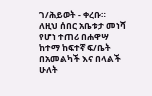ገ/ሕይወት - ቀረቡ።
ለዚህ ሰበር አቤቱታ መነሻ የሆነ ተጠሪ በሐዋሣ ከተማ ከፍተኛ ፍ/ቤት በአመልካች እና በላልች ሁለት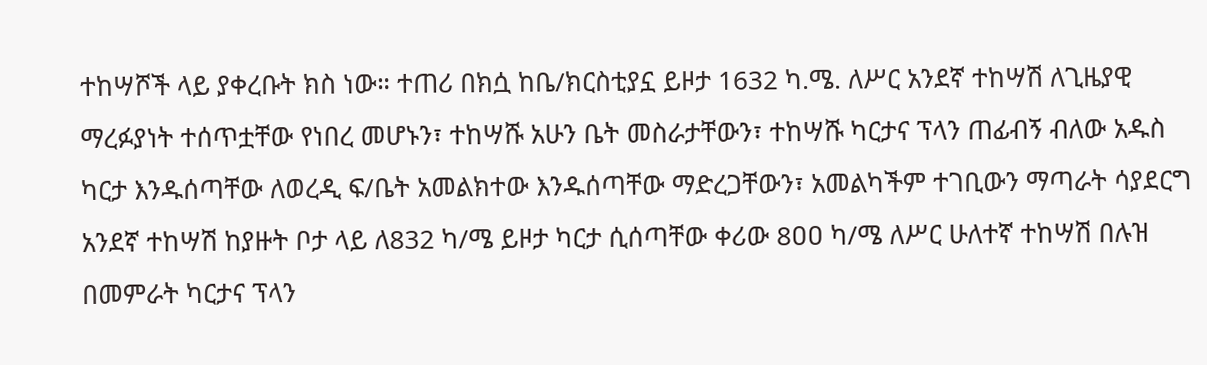ተከሣሾች ላይ ያቀረቡት ክስ ነው። ተጠሪ በክሷ ከቤ/ክርስቲያኗ ይዞታ 1632 ካ.ሜ. ለሥር አንደኛ ተከሣሽ ለጊዜያዊ ማረፉያነት ተሰጥቷቸው የነበረ መሆኑን፣ ተከሣሹ አሁን ቤት መስራታቸውን፣ ተከሣሹ ካርታና ፕላን ጠፊብኝ ብለው አዱስ ካርታ እንዱሰጣቸው ለወረዲ ፍ/ቤት አመልክተው እንዱሰጣቸው ማድረጋቸውን፣ አመልካችም ተገቢውን ማጣራት ሳያደርግ አንደኛ ተከሣሽ ከያዙት ቦታ ላይ ለ832 ካ/ሜ ይዞታ ካርታ ሲሰጣቸው ቀሪው 8ዐዐ ካ/ሜ ለሥር ሁለተኛ ተከሣሽ በሉዝ በመምራት ካርታና ፕላን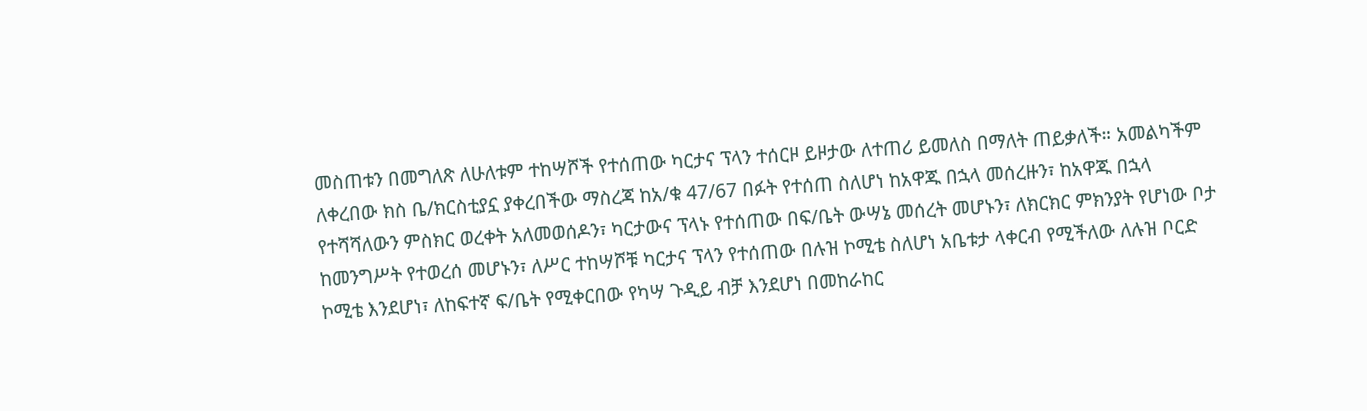መስጠቱን በመግለጽ ለሁለቱም ተከሣሾች የተሰጠው ካርታና ፕላን ተሰርዞ ይዞታው ለተጠሪ ይመለስ በማለት ጠይቃለች። አመልካችም ለቀረበው ክስ ቤ/ክርስቲያኗ ያቀረበችው ማስረጃ ከአ/ቁ 47/67 በፉት የተሰጠ ስለሆነ ከአዋጁ በኋላ መሰረዙን፣ ከአዋጁ በኋላ የተሻሻለውን ምስክር ወረቀት አለመወሰዶን፣ ካርታውና ፕላኑ የተሰጠው በፍ/ቤት ውሣኔ መሰረት መሆኑን፣ ለክርክር ምክንያት የሆነው ቦታ ከመንግሥት የተወረሰ መሆኑን፣ ለሥር ተከሣሾቹ ካርታና ፕላን የተሰጠው በሉዝ ኮሚቴ ስለሆነ አቤቱታ ላቀርብ የሚችለው ለሉዝ ቦርድ ኮሚቴ እንደሆነ፣ ለከፍተኛ ፍ/ቤት የሚቀርበው የካሣ ጉዲይ ብቻ እንደሆነ በመከራከር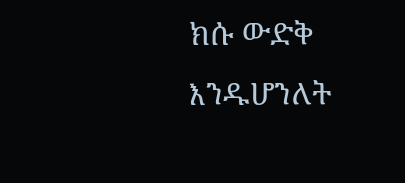ክሱ ውድቅ እንዱሆንለት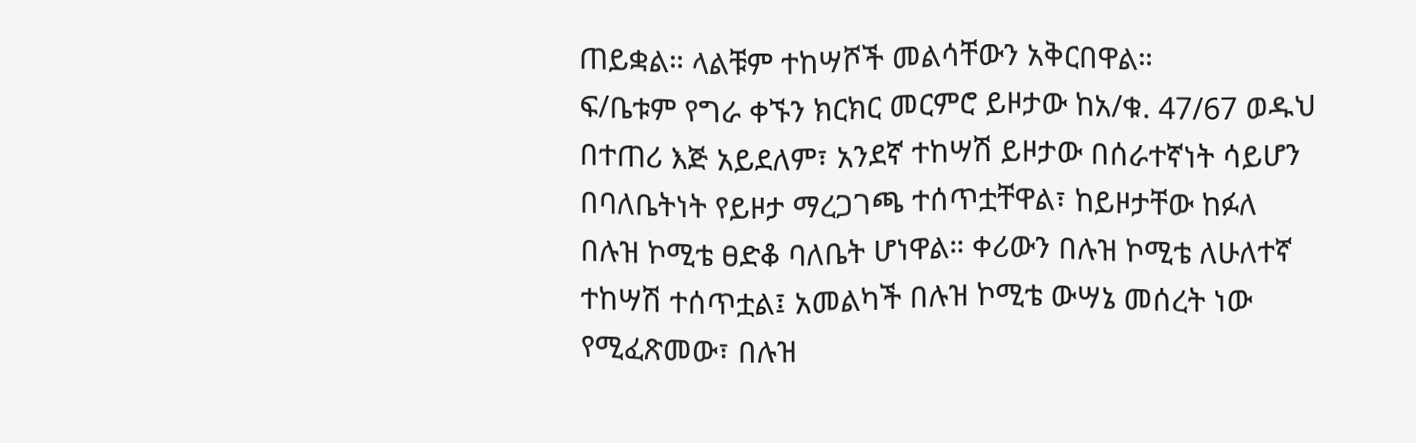ጠይቋል። ላልቹም ተከሣሾች መልሳቸውን አቅርበዋል።
ፍ/ቤቱም የግራ ቀኙን ክርክር መርምሮ ይዞታው ከአ/ቁ. 47/67 ወዱህ በተጠሪ እጅ አይደለም፣ አንደኛ ተከሣሽ ይዞታው በሰራተኛነት ሳይሆን በባለቤትነት የይዞታ ማረጋገጫ ተሰጥቷቸዋል፣ ከይዞታቸው ከፉለ በሉዝ ኮሚቴ ፀድቆ ባለቤት ሆነዋል። ቀሪውን በሉዝ ኮሚቴ ለሁለተኛ ተከሣሽ ተሰጥቷል፤ አመልካች በሉዝ ኮሚቴ ውሣኔ መሰረት ነው የሚፈጽመው፣ በሉዝ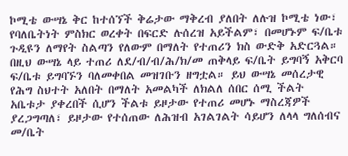ኮሚቴ ውሣኔ ቅር ከተሰኘች ቅሬታው ማቅረብ ያለበት ለሉዝ ኮሚቴ ነው፣ የባለቤትነት ምስክር ወረቀት በፍርድ ሉሰረዝ አይችልም፣ በመሆኑም ፍ/ቤቱ ጉዲዩን ለማየት ስልጣን የለውም በማለት የተጠሪን ክስ ውድቅ አድርጓል። በዚህ ውሣኔ ላይ ተጠሪ ለደ/ብ/ብ/ሕ/ክ/መ ጠቅላይ ፍ/ቤት ይግባኝ አቅርባ ፍ/ቤቱ ይግባኙን ባለመቀበል መዝገቡን ዘግቷል። ይህ ውሣኔ መሰረታዊ የሕግ ስህተት አለበት በማለት አመልካች ለክልለ ሰበር ሰሚ ችልት አቤቱታ ያቀረበች ሲሆን ችልቱ ይዞታው የተጠሪ መሆኑ ማስረጃዎች ያረጋግጣለ፣ ይዞታው የተሰጠው ለሕዝብ አገልገልት ሳይሆን ለላላ ግለሰብና መ/ቤት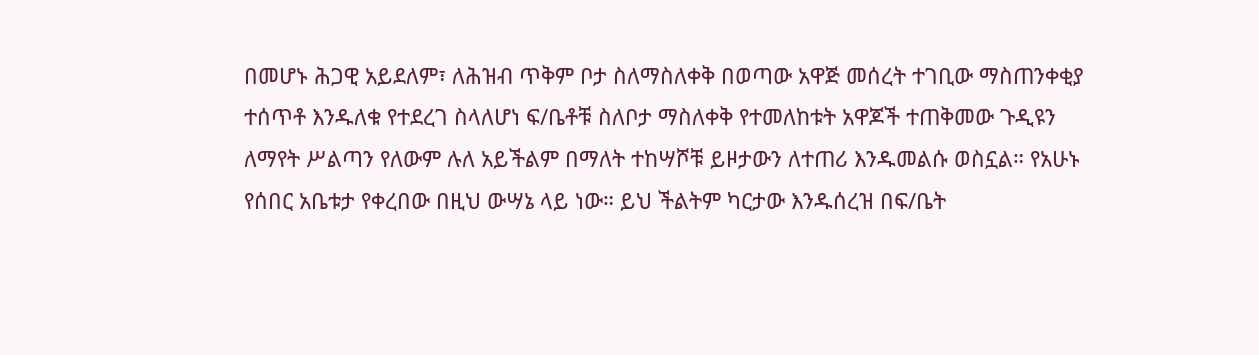በመሆኑ ሕጋዊ አይደለም፣ ለሕዝብ ጥቅም ቦታ ስለማስለቀቅ በወጣው አዋጅ መሰረት ተገቢው ማስጠንቀቂያ ተሰጥቶ እንዱለቁ የተደረገ ስላለሆነ ፍ/ቤቶቹ ስለቦታ ማስለቀቅ የተመለከቱት አዋጆች ተጠቅመው ጉዲዩን ለማየት ሥልጣን የለውም ሉለ አይችልም በማለት ተከሣሾቹ ይዞታውን ለተጠሪ እንዱመልሱ ወስኗል። የአሁኑ የሰበር አቤቱታ የቀረበው በዚህ ውሣኔ ላይ ነው። ይህ ችልትም ካርታው እንዱሰረዝ በፍ/ቤት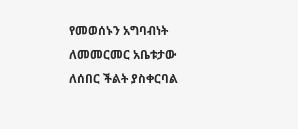የመወሰኑን አግባብነት ለመመርመር አቤቱታው ለሰበር ችልት ያስቀርባል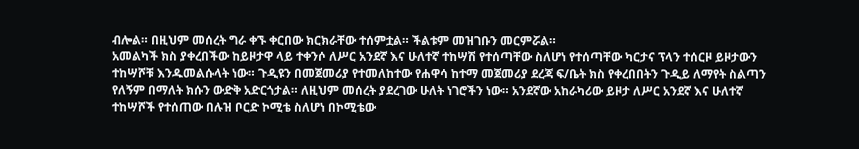ብሎል። በዚህም መሰረት ግራ ቀኙ ቀርበው ክርክራቸው ተሰምቷል። ችልቱም መዝገቡን መርምሯል።
አመልካች ክስ ያቀረበችው ከይዞታዋ ላይ ተቀንሶ ለሥር አንደኛ እና ሁለተኛ ተከሣሽ የተሰጣቸው ስለሆነ የተሰጣቸው ካርታና ፕላን ተሰርዞ ይዞታውን ተከሣሾቹ እንዱመልሱላት ነው። ጉዲዩን በመጀመሪያ የተመለከተው የሐዋሳ ከተማ መጀመሪያ ደረጃ ፍ/ቤት ክስ የቀረበበትን ጉዲይ ለማየት ስልጣን የለኝም በማለት ክሱን ውድቅ አድርጎታል። ለዚህም መሰረት ያደረገው ሁለት ነገሮችን ነው። አንደኛው አከራካሪው ይዞታ ለሥር አንደኛ እና ሁለተኛ ተከሣሾች የተሰጠው በሉዝ ቦርድ ኮሚቴ ስለሆነ በኮሚቴው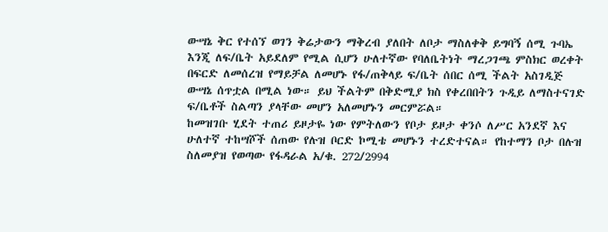ውሣኔ ቅር የተሰኘ ወገን ቅሬታውን ማቅረብ ያለበት ለቦታ ማስለቀቅ ይግባኝ ሰሚ ጉባኤ እንጂ ለፍ/ቤት አይደለም የሚል ሲሆን ሁለተኛው የባለቤትነት ማረጋገጫ ምስክር ወረቀት በፍርድ ለመሰረዝ የማይቻል ለመሆኑ የፋ/ጠቅላይ ፍ/ቤት ሰበር ሰሚ ችልት አስገዲጅ ውሣኔ ሰጥቷል በሚል ነው። ይህ ችልትም በቅድሚያ ክስ የቀረበበትን ጉዲይ ለማስተናገድ ፍ/ቤቶች ስልጣን ያላቸው መሆን አለመሆኑን መርምሯል።
ከመዝገቡ ሂደት ተጠሪ ይዞታዬ ነው የምትለውን የቦታ ይዞታ ቀንሶ ለሥር አንደኛ እና ሁለተኛ ተከሣሾች ሰጠው የሉዝ ቦርድ ኮሚቴ መሆኑን ተረድተናል። የከተማን ቦታ በሉዝ ስለመያዝ የወጣው የፋዳራል አ/ቁ. 272/2994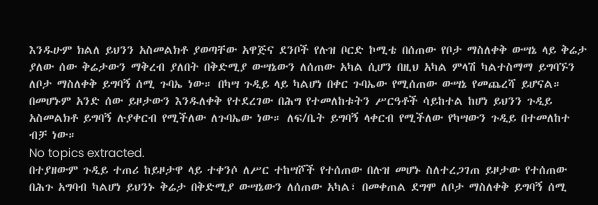እንዱሁም ክልለ ይህንን አስመልክቶ ያወጣቸው አዋጅና ደንቦች የሉዝ ቦርድ ኮሚቴ በሰጠው የቦታ ማስለቀቅ ውሣኔ ላይ ቅሬታ ያለው ሰው ቅሬታውን ማቅረብ ያለበት በቅድሚያ ውሣኔውን ለሰጠው አካል ሲሆን በዚህ አካል ምላሽ ካልተስማማ ይግባኙን ለቦታ ማስለቀቅ ይግባኝ ሰሚ ጉባኤ ነው። በካሣ ጉዲይ ላይ ካልሆነ በቀር ጉባኤው የሚሰጠው ውሣኔ የመጨረሻ ይሆናል። በመሆኑም አንድ ሰው ይዞታውን እንዱለቀቅ የተደረገው በሕግ የተመለከቱትን ሥርዓቶች ሳይከተል ከሆነ ይህንን ጉዲይ አስመልክቶ ይግባኝ ሉያቀርብ የሚችለው ለጉባኤው ነው። ለፍ/ቤት ይግባኝ ላቀርብ የሚችለው የካሣውን ጉዲይ በተመለከተ ብቻ ነው።
No topics extracted.
በተያዘውም ጉዲይ ተጠሪ ከይዞታዋ ላይ ተቀንሶ ለሥር ተከሣሾች የተሰጠው በሉዝ መሆኑ ስለተረጋገጠ ይዞታው የተሰጠው በሕጉ አግባብ ካልሆነ ይህንኑ ቅሬታ በቅድሚያ ውሣኔውን ለሰጠው አካል፣ በመቀጠል ደግሞ ለቦታ ማስለቀቅ ይግባኝ ሰሚ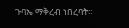ጉባኤ ማቅረብ ነበረባት።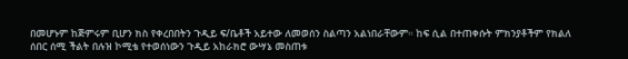በመሆኑም ከጅምሩም ቢሆን ክስ የቀረበበትን ጉዲይ ፍ/ቤቶች አይተው ለመወሰን ስልጣን አልነበራቸውም። ከፍ ሲል በተጠቀሱት ምክንያቶችም የክልለ ሰበር ሰሚ ችልት በሉዝ ኮሚቴ የተወሰነውን ጉዲይ አከራክሮ ውሣኔ መስጠቱ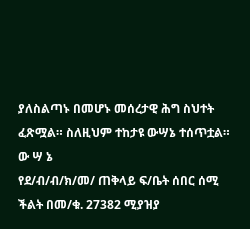ያለስልጣኑ በመሆኑ መሰረታዊ ሕግ ስህተት ፈጽሟል። ስለዚህም ተከታዩ ውሣኔ ተሰጥቷል።
ው ሣ ኔ
የደ/ብ/ብ/ክ/መ/ ጠቅላይ ፍ/ቤት ሰበር ሰሚ ችልት በመ/ቁ. 27382 ሚያዝያ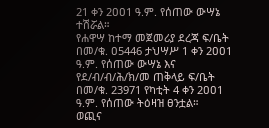21 ቀን 2ዐዐ1 ዓ.ም. የሰጠው ውሣኔ ተሽሯል።
የሐዋሣ ከተማ መጀመሪያ ደረጃ ፍ/ቤት በመ/ቁ. ዐ5446 ታህሣሥ 1 ቀን 2ዐዐ1 ዓ.ም. የሰጠው ውሣኔ እና የደ/ብ/ብ/ሕ/ክ/መ ጠቅላይ ፍ/ቤት በመ/ቁ. 23971 የካቲት 4 ቀን 2ዐዐ1 ዓ.ም. የሰጠው ትዕዛዝ ፀንቷል።
ወጪና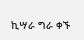ኪሣራ ግራ ቀኙ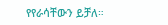የየራሳቸውን ይቻለ።